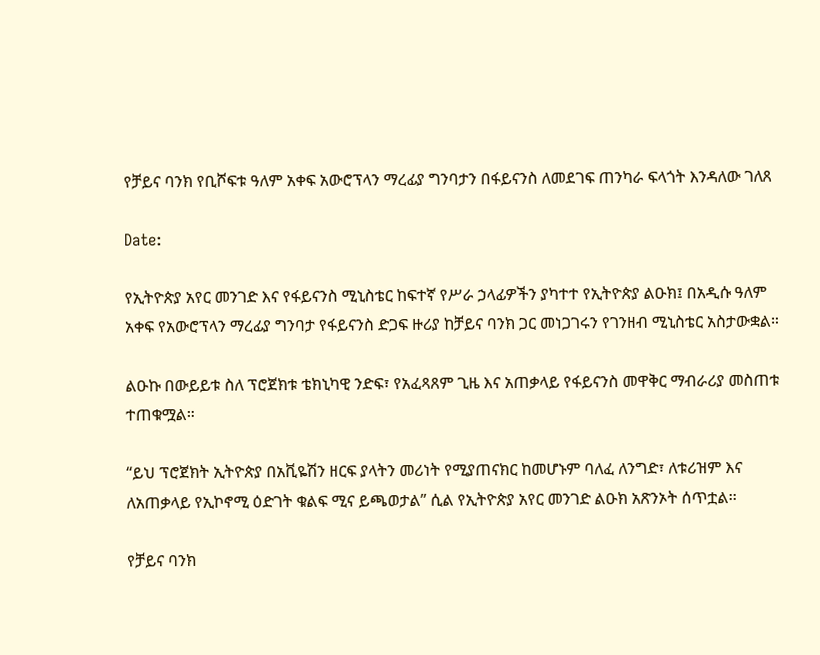የቻይና ባንክ የቢሾፍቱ ዓለም አቀፍ አውሮፕላን ማረፊያ ግንባታን በፋይናንስ ለመደገፍ ጠንካራ ፍላጎት እንዳለው ገለጸ

Date:

የኢትዮጵያ አየር መንገድ እና የፋይናንስ ሚኒስቴር ከፍተኛ የሥራ ኃላፊዎችን ያካተተ የኢትዮጵያ ልዑክ፤ በአዲሱ ዓለም አቀፍ የአውሮፕላን ማረፊያ ግንባታ የፋይናንስ ድጋፍ ዙሪያ ከቻይና ባንክ ጋር መነጋገሩን የገንዘብ ሚኒስቴር አስታውቋል።

ልዑኩ በውይይቱ ስለ ፕሮጀክቱ ቴክኒካዊ ንድፍ፣ የአፈጻጸም ጊዜ እና አጠቃላይ የፋይናንስ መዋቅር ማብራሪያ መስጠቱ ተጠቁሟል።

“ይህ ፕሮጀክት ኢትዮጵያ በአቪዬሽን ዘርፍ ያላትን መሪነት የሚያጠናክር ከመሆኑም ባለፈ ለንግድ፣ ለቱሪዝም እና ለአጠቃላይ የኢኮኖሚ ዕድገት ቁልፍ ሚና ይጫወታል” ሲል የኢትዮጵያ አየር መንገድ ልዑክ አጽንኦት ሰጥቷል፡፡

የቻይና ባንክ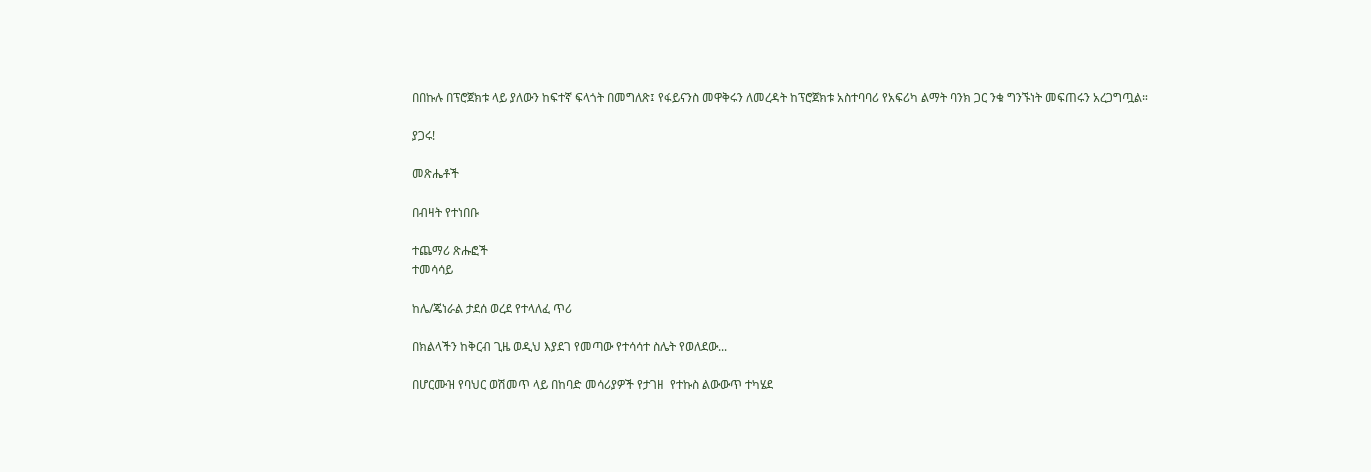በበኩሉ በፕሮጀክቱ ላይ ያለውን ከፍተኛ ፍላጎት በመግለጽ፤ የፋይናንስ መዋቅሩን ለመረዳት ከፕሮጀክቱ አስተባባሪ የአፍሪካ ልማት ባንክ ጋር ንቁ ግንኙነት መፍጠሩን አረጋግጧል።

ያጋሩ!

መጽሔቶች

በብዛት የተነበቡ

ተጨማሪ ጽሑፎች
ተመሳሳይ

ከሌ/ጄነራል ታደሰ ወረደ የተላለፈ ጥሪ

በክልላችን ከቅርብ ጊዜ ወዲህ እያደገ የመጣው የተሳሳተ ስሌት የወለደው...

በሆርሙዝ የባህር ወሽመጥ ላይ በከባድ መሳሪያዎች የታገዘ  የተኩስ ልውውጥ ተካሄደ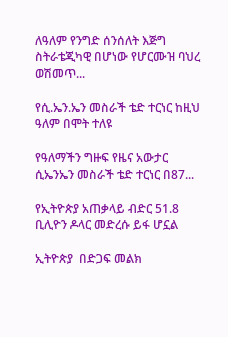ለዓለም የንግድ ሰንሰለት እጅግ ስትራቴጂካዊ በሆነው የሆርሙዝ ባህረ ወሽመጥ...

የሲ.ኤን.ኤን መስራች ቴድ ተርነር ከዚህ ዓለም በሞት ተለዩ

የዓለማችን ግዙፍ የዜና አውታር ሲኤንኤን መስራች ቴድ ተርነር በ87...

የኢትዮጵያ አጠቃላይ ብድር 51.8 ቢሊዮን ዶላር መድረሱ ይፋ ሆኗል

ኢትዮጵያ  በድጋፍ መልክ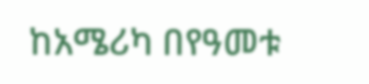ከአሜሪካ በየዓመቱ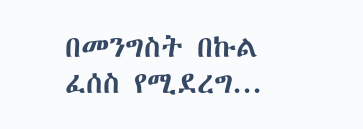በመንግስት በኩል ፈሰስ የሚደረግ...